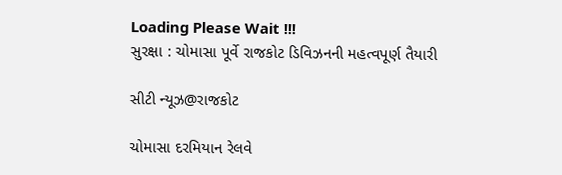Loading Please Wait !!!
સુરક્ષા : ચોમાસા પૂર્વે રાજકોટ ડિવિઝનની મહત્વપૂર્ણ તૈયારી

સીટી ન્યૂઝ@રાજકોટ

ચોમાસા દરમિયાન રેલવે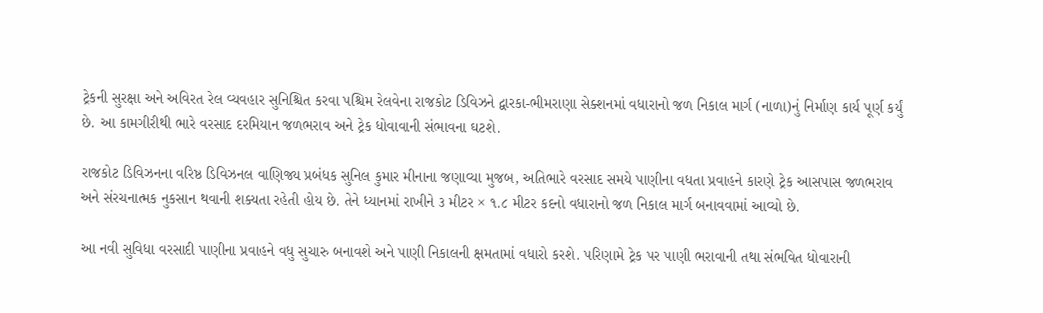ટ્રેકની સુરક્ષા અને અવિરત રેલ વ્યવહાર સુનિશ્ચિત કરવા પશ્ચિમ રેલવેના રાજકોટ ડિવિઝને દ્વારકા-ભીમરાણા સેક્શનમાં વધારાનો જળ નિકાલ માર્ગ (નાળા)નું નિર્માણ કાર્ય પૂર્ણ કર્યું છે. આ કામગીરીથી ભારે વરસાદ દરમિયાન જળભરાવ અને ટ્રેક ધોવાવાની સંભાવના ઘટશે.

રાજકોટ ડિવિઝનના વરિષ્ઠ ડિવિઝનલ વાણિજ્ય પ્રબંધક સુનિલ કુમાર મીનાના જણાવ્યા મુજબ, અતિભારે વરસાદ સમયે પાણીના વધતા પ્રવાહને કારણે ટ્રેક આસપાસ જળભરાવ અને સંરચનાત્મક નુકસાન થવાની શક્યતા રહેતી હોય છે. તેને ધ્યાનમાં રાખીને ૩ મીટર × ૧.૮ મીટર કદનો વધારાનો જળ નિકાલ માર્ગ બનાવવામાં આવ્યો છે.

આ નવી સુવિધા વરસાદી પાણીના પ્રવાહને વધુ સુચારુ બનાવશે અને પાણી નિકાલની ક્ષમતામાં વધારો કરશે. પરિણામે ટ્રેક પર પાણી ભરાવાની તથા સંભવિત ધોવારાની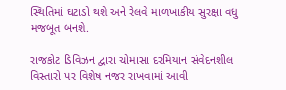સ્થિતિમાં ઘટાડો થશે અને રેલવે માળખાકીય સુરક્ષા વધુ મજબૂત બનશે.

રાજકોટ ડિવિઝન દ્વારા ચોમાસા દરમિયાન સંવેદનશીલ વિસ્તારો પર વિશેષ નજર રાખવામાં આવી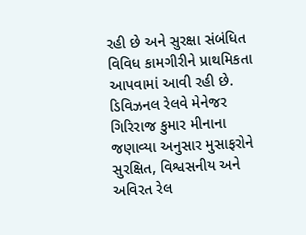રહી છે અને સુરક્ષા સંબંધિત વિવિધ કામગીરીને પ્રાથમિકતા આપવામાં આવી રહી છે. ડિવિઝનલ રેલવે મેનેજર ગિરિરાજ કુમાર મીનાના જણાવ્યા અનુસાર મુસાફરોને સુરક્ષિત, વિશ્વસનીય અને અવિરત રેલ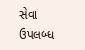સેવા ઉપલબ્ધ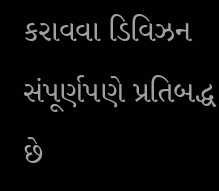કરાવવા ડિવિઝન સંપૂર્ણપણે પ્રતિબદ્ધ છે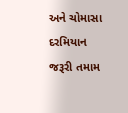અને ચોમાસા દરમિયાન જરૂરી તમામ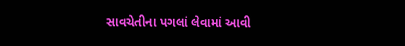સાવચેતીના પગલાં લેવામાં આવી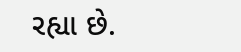રહ્યા છે.